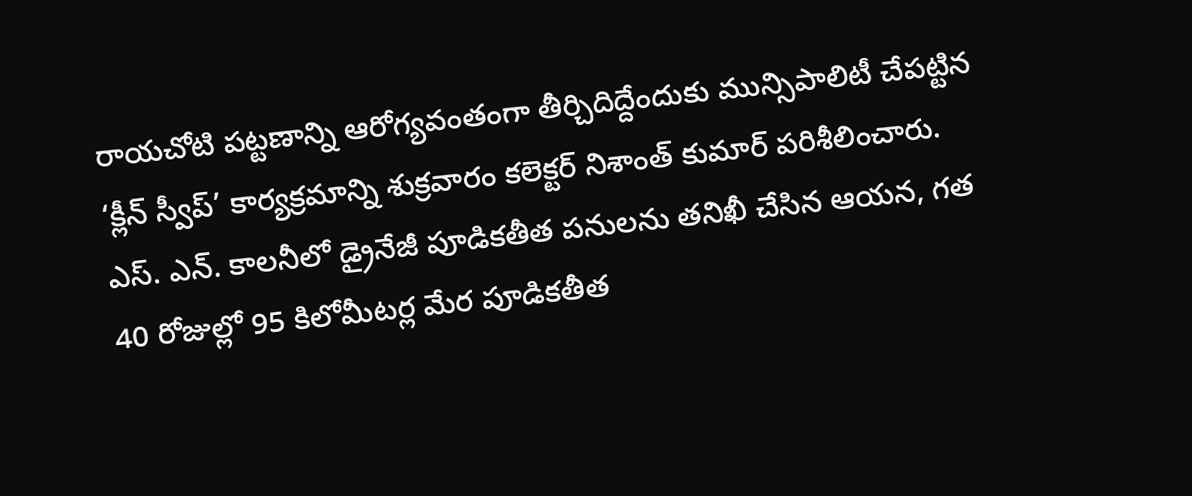రాయచోటి పట్టణాన్ని ఆరోగ్యవంతంగా తీర్చిదిద్దేందుకు మున్సిపాలిటీ చేపట్టిన ‘క్లీన్ స్వీప్’ కార్యక్రమాన్ని శుక్రవారం కలెక్టర్ నిశాంత్ కుమార్ పరిశీలించారు. ఎస్. ఎన్. కాలనీలో డ్రైనేజీ పూడికతీత పనులను తనిఖీ చేసిన ఆయన, గత 40 రోజుల్లో 95 కిలోమీటర్ల మేర పూడికతీత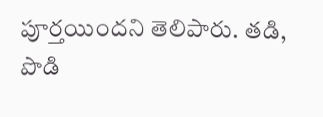పూర్తయిందని తెలిపారు. తడి, పొడి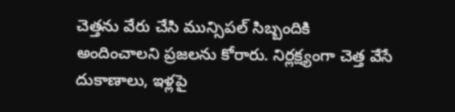చెత్తను వేరు చేసి మున్సిపల్ సిబ్బందికి అందించాలని ప్రజలను కోరారు. నిర్లక్ష్యంగా చెత్త వేసే దుకాణాలు, ఇళ్లపై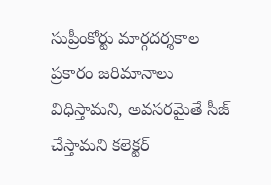సుప్రీంకోర్టు మార్గదర్శకాల ప్రకారం జరిమానాలు విధిస్తామని, అవసరమైతే సీజ్ చేస్తామని కలెక్టర్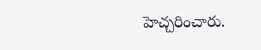హెచ్చరించారు.